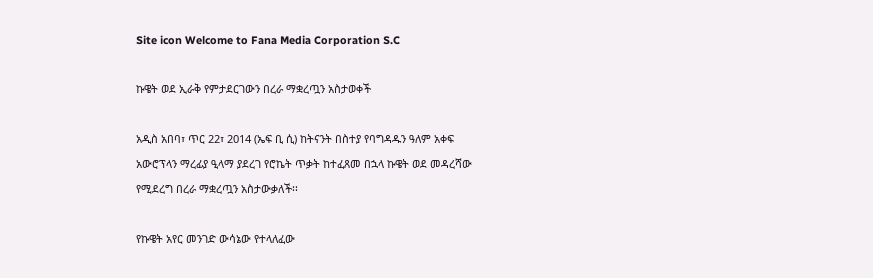Site icon Welcome to Fana Media Corporation S.C

ኩዌት ወደ ኢራቅ የምታደርገውን በረራ ማቋረጧን አስታወቀች

አዲስ አበባ፣ ጥር 22፣ 2014 (ኤፍ ቢ ሲ) ከትናንት በስተያ የባግዳዱን ዓለም አቀፍ አውሮፕላን ማረፊያ ዒላማ ያደረገ የሮኬት ጥቃት ከተፈጸመ በኋላ ኩዌት ወደ መዳረሻው የሚደረግ በረራ ማቋረጧን አስታውቃለች፡፡

የኩዌት አየር መንገድ ውሳኔው የተላለፈው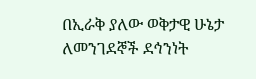በኢራቅ ያለው ወቅታዊ ሁኔታ ለመንገደኞች ደኅንነት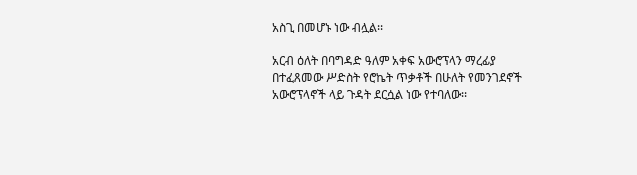አስጊ በመሆኑ ነው ብሏል፡፡

አርብ ዕለት በባግዳድ ዓለም አቀፍ አውሮፕላን ማረፊያ በተፈጸመው ሥድስት የሮኬት ጥቃቶች በሁለት የመንገደኖች አውሮፕላኖች ላይ ጉዳት ደርሷል ነው የተባለው፡፡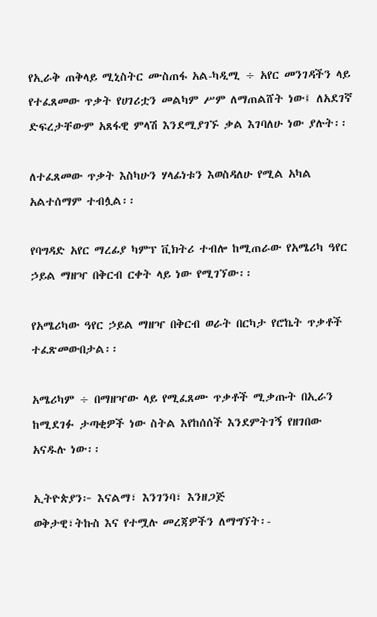የኢራቅ ጠቅላይ ሚኒስትር ሙስጠፋ አል-ካዲሚ ÷ አየር መንገዳችን ላይ የተፈጸመው ጥቃት የሀገሪቷን መልካም ሥም ለማጠልሸት ነው፤ ለአደገኛ ድፍረታቸውም አጸፋዊ ምላሽ እንደሚያገኙ ቃል እገባለሁ ነው ያሉት፡፡

ለተፈጸመው ጥቃት እስካሁን ሃላፊነቱን እወስዳለሁ የሚል አካል አልተሰማም ተብሏል፡፡

የባግዳድ አየር ማረፊያ ካምፕ ቪክትሪ ተብሎ ከሚጠራው የአሜሪካ ዓየር ኃይል ማዘዣ በቅርብ ርቀት ላይ ነው የሚገኘው፡፡

የአሜሪካው ዓየር ኃይል ማዘዣ በቅርብ ወራት በርካታ የሮኬት ጥቃቶች ተፈጽመውበታል፡፡

አሜሪካም ÷ በማዘዣው ላይ የሚፈጸሙ ጥቃቶች ሚቃጡት በኢራን ከሚደገፉ ታጣቂዎች ነው ስትል እየከሰሰች እንደምትገኝ የዘገበው አናዱሉ ነው፡፡

ኢትዮጵያን፦ እናልማ፣ እንገንባ፣ እንዘጋጅ
ወቅታዊ፣ትኩስ እና የተሟሉ መረጃዎችን ለማግኘት፡-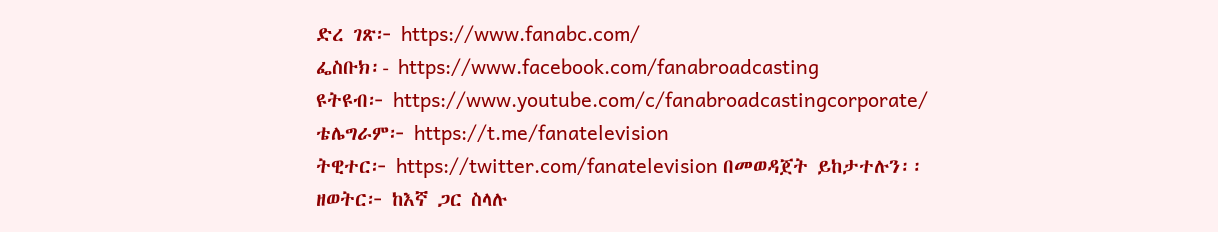ድረ ገጽ፦ https://www.fanabc.com/
ፌስቡክ፡- https://www.facebook.com/fanabroadcasting
ዩትዩብ፦ https://www.youtube.com/c/fanabroadcastingcorporate/
ቴሌግራም፦ https://t.me/fanatelevision
ትዊተር፦ https://twitter.com/fanatelevision በመወዳጀት ይከታተሉን፡፡
ዘወትር፦ ከእኛ ጋር ስላሉ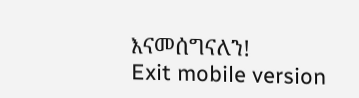እናመሰግናለን!
Exit mobile version